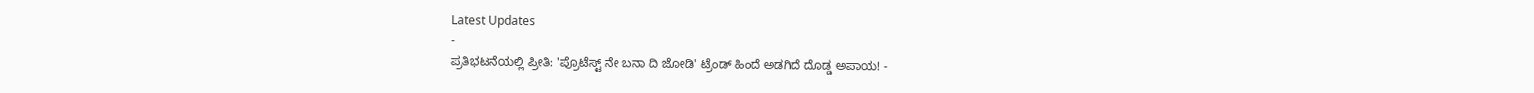Latest Updates
-
ಪ್ರತಿಭಟನೆಯಲ್ಲಿ ಪ್ರೀತಿ: 'ಪ್ರೊಟೆಸ್ಟ್ ನೇ ಬನಾ ದಿ ಜೋಡಿ' ಟ್ರೆಂಡ್ ಹಿಂದೆ ಅಡಗಿದೆ ದೊಡ್ಡ ಅಪಾಯ! -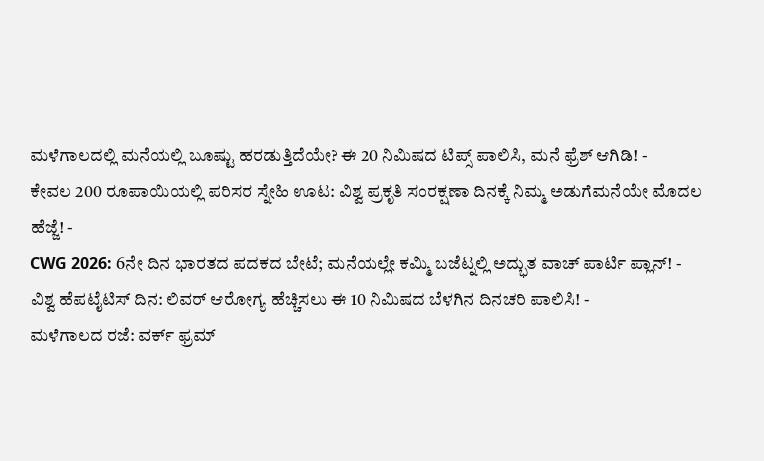ಮಳೆಗಾಲದಲ್ಲಿ ಮನೆಯಲ್ಲಿ ಬೂಷ್ಟು ಹರಡುತ್ತಿದೆಯೇ? ಈ 20 ನಿಮಿಷದ ಟಿಪ್ಸ್ ಪಾಲಿಸಿ, ಮನೆ ಫ್ರೆಶ್ ಆಗಿಡಿ! -
ಕೇವಲ 200 ರೂಪಾಯಿಯಲ್ಲಿ ಪರಿಸರ ಸ್ನೇಹಿ ಊಟ: ವಿಶ್ವ ಪ್ರಕೃತಿ ಸಂರಕ್ಷಣಾ ದಿನಕ್ಕೆ ನಿಮ್ಮ ಅಡುಗೆಮನೆಯೇ ಮೊದಲ ಹೆಜ್ಜೆ! -
CWG 2026: 6ನೇ ದಿನ ಭಾರತದ ಪದಕದ ಬೇಟೆ; ಮನೆಯಲ್ಲೇ ಕಮ್ಮಿ ಬಜೆಟ್ನಲ್ಲಿ ಅದ್ಭುತ ವಾಚ್ ಪಾರ್ಟಿ ಪ್ಲಾನ್! -
ವಿಶ್ವ ಹೆಪಟೈಟಿಸ್ ದಿನ: ಲಿವರ್ ಆರೋಗ್ಯ ಹೆಚ್ಚಿಸಲು ಈ 10 ನಿಮಿಷದ ಬೆಳಗಿನ ದಿನಚರಿ ಪಾಲಿಸಿ! -
ಮಳೆಗಾಲದ ರಜೆ: ವರ್ಕ್ ಫ್ರಮ್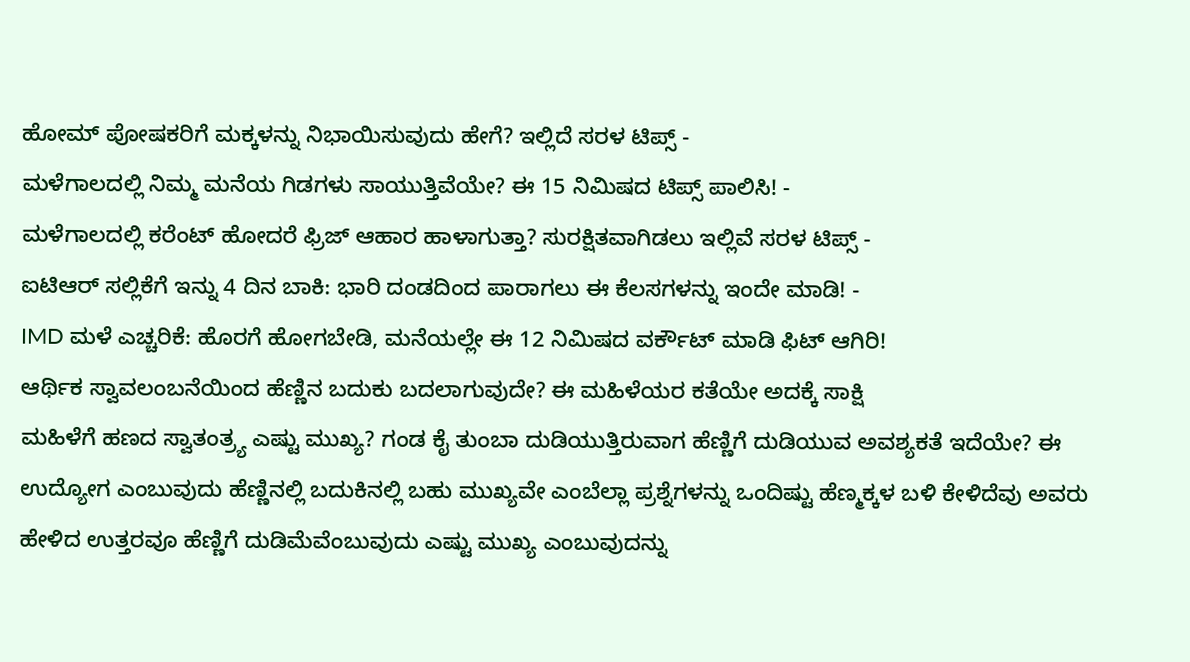ಹೋಮ್ ಪೋಷಕರಿಗೆ ಮಕ್ಕಳನ್ನು ನಿಭಾಯಿಸುವುದು ಹೇಗೆ? ಇಲ್ಲಿದೆ ಸರಳ ಟಿಪ್ಸ್ -
ಮಳೆಗಾಲದಲ್ಲಿ ನಿಮ್ಮ ಮನೆಯ ಗಿಡಗಳು ಸಾಯುತ್ತಿವೆಯೇ? ಈ 15 ನಿಮಿಷದ ಟಿಪ್ಸ್ ಪಾಲಿಸಿ! -
ಮಳೆಗಾಲದಲ್ಲಿ ಕರೆಂಟ್ ಹೋದರೆ ಫ್ರಿಜ್ ಆಹಾರ ಹಾಳಾಗುತ್ತಾ? ಸುರಕ್ಷಿತವಾಗಿಡಲು ಇಲ್ಲಿವೆ ಸರಳ ಟಿಪ್ಸ್ -
ಐಟಿಆರ್ ಸಲ್ಲಿಕೆಗೆ ಇನ್ನು 4 ದಿನ ಬಾಕಿ: ಭಾರಿ ದಂಡದಿಂದ ಪಾರಾಗಲು ಈ ಕೆಲಸಗಳನ್ನು ಇಂದೇ ಮಾಡಿ! -
IMD ಮಳೆ ಎಚ್ಚರಿಕೆ: ಹೊರಗೆ ಹೋಗಬೇಡಿ, ಮನೆಯಲ್ಲೇ ಈ 12 ನಿಮಿಷದ ವರ್ಕೌಟ್ ಮಾಡಿ ಫಿಟ್ ಆಗಿರಿ!
ಆರ್ಥಿಕ ಸ್ವಾವಲಂಬನೆಯಿಂದ ಹೆಣ್ಣಿನ ಬದುಕು ಬದಲಾಗುವುದೇ? ಈ ಮಹಿಳೆಯರ ಕತೆಯೇ ಅದಕ್ಕೆ ಸಾಕ್ಷಿ
ಮಹಿಳೆಗೆ ಹಣದ ಸ್ವಾತಂತ್ರ್ಯ ಎಷ್ಟು ಮುಖ್ಯ? ಗಂಡ ಕೈ ತುಂಬಾ ದುಡಿಯುತ್ತಿರುವಾಗ ಹೆಣ್ಣಿಗೆ ದುಡಿಯುವ ಅವಶ್ಯಕತೆ ಇದೆಯೇ? ಈ ಉದ್ಯೋಗ ಎಂಬುವುದು ಹೆಣ್ಣಿನಲ್ಲಿ ಬದುಕಿನಲ್ಲಿ ಬಹು ಮುಖ್ಯವೇ ಎಂಬೆಲ್ಲಾ ಪ್ರಶ್ನೆಗಳನ್ನು ಒಂದಿಷ್ಟು ಹೆಣ್ಮಕ್ಕಳ ಬಳಿ ಕೇಳಿದೆವು ಅವರು ಹೇಳಿದ ಉತ್ತರವೂ ಹೆಣ್ಣಿಗೆ ದುಡಿಮೆವೆಂಬುವುದು ಎಷ್ಟು ಮುಖ್ಯ ಎಂಬುವುದನ್ನು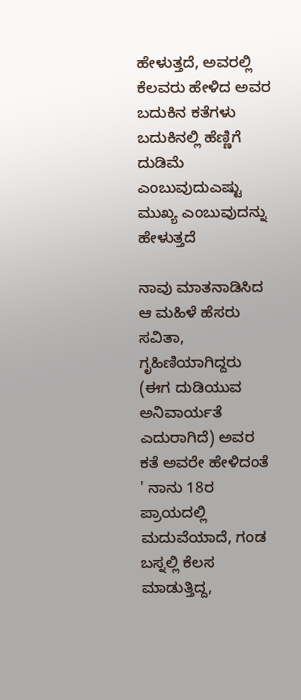ಹೇಳುತ್ತದೆ, ಅವರಲ್ಲಿ ಕೆಲವರು ಹೇಳಿದ ಅವರ ಬದುಕಿನ ಕತೆಗಳು ಬದುಕಿನಲ್ಲಿ ಹೆಣ್ಣಿಗೆ ದುಡಿಮೆ ಎಂಬುವುದುಎಷ್ಟು ಮುಖ್ಯ ಎಂಬುವುದನ್ನು ಹೇಳುತ್ತದೆ

ನಾವು ಮಾತನಾಡಿಸಿದ ಆ ಮಹಿಳೆ ಹೆಸರು ಸವಿತಾ, ಗೃಹಿಣಿಯಾಗಿದ್ದರು (ಈಗ ದುಡಿಯುವ ಅನಿವಾರ್ಯತೆ ಎದುರಾಗಿದೆ) ಅವರ ಕತೆ ಅವರೇ ಹೇಳಿದಂತೆ ' ನಾನು 18ರ ಪ್ರಾಯದಲ್ಲಿ ಮದುವೆಯಾದೆ, ಗಂಡ ಬಸ್ನಲ್ಲಿ ಕೆಲಸ ಮಾಡುತ್ತಿದ್ದ,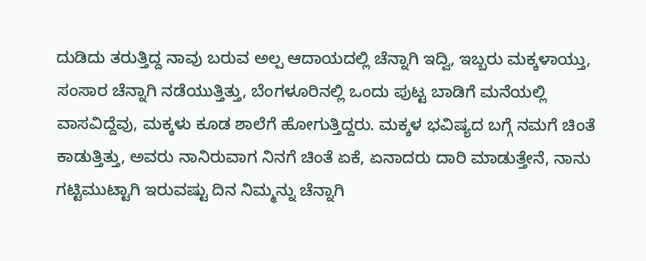ದುಡಿದು ತರುತ್ತಿದ್ದ ನಾವು ಬರುವ ಅಲ್ಪ ಆದಾಯದಲ್ಲಿ ಚೆನ್ನಾಗಿ ಇದ್ವಿ, ಇಬ್ಬರು ಮಕ್ಕಳಾಯ್ತು, ಸಂಸಾರ ಚೆನ್ನಾಗಿ ನಡೆಯುತ್ತಿತ್ತು, ಬೆಂಗಳೂರಿನಲ್ಲಿ ಒಂದು ಪುಟ್ಟ ಬಾಡಿಗೆ ಮನೆಯಲ್ಲಿ ವಾಸವಿದ್ದೆವು, ಮಕ್ಕಳು ಕೂಡ ಶಾಲೆಗೆ ಹೋಗುತ್ತಿದ್ದರು. ಮಕ್ಕಳ ಭವಿಷ್ಯದ ಬಗ್ಗೆ ನಮಗೆ ಚಿಂತೆ ಕಾಡುತ್ತಿತ್ತು, ಅವರು ನಾನಿರುವಾಗ ನಿನಗೆ ಚಿಂತೆ ಏಕೆ, ಏನಾದರು ದಾರಿ ಮಾಡುತ್ತೇನೆ, ನಾನು ಗಟ್ಟಿಮುಟ್ಟಾಗಿ ಇರುವಷ್ಟು ದಿನ ನಿಮ್ಮನ್ನು ಚೆನ್ನಾಗಿ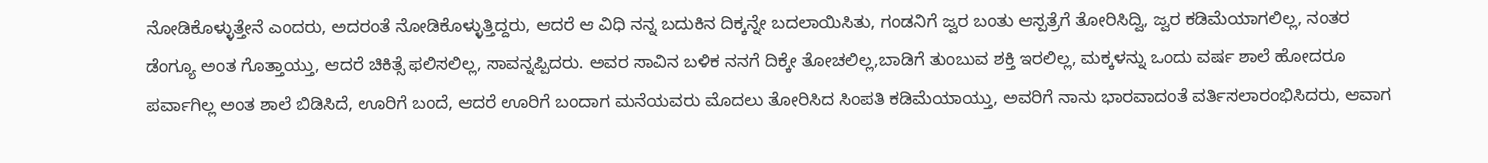ನೋಡಿಕೊಳ್ಳುತ್ತೇನೆ ಎಂದರು, ಅದರಂತೆ ನೋಡಿಕೊಳ್ಳುತ್ತಿದ್ದರು, ಆದರೆ ಆ ವಿಧಿ ನನ್ನ ಬದುಕಿನ ದಿಕ್ಕನ್ನೇ ಬದಲಾಯಿಸಿತು, ಗಂಡನಿಗೆ ಜ್ವರ ಬಂತು ಆಸ್ಪತ್ರೆಗೆ ತೋರಿಸಿದ್ವಿ, ಜ್ವರ ಕಡಿಮೆಯಾಗಲಿಲ್ಲ, ನಂತರ ಡೆಂಗ್ಯೂ ಅಂತ ಗೊತ್ತಾಯ್ತು, ಆದರೆ ಚಿಕಿತ್ಸೆ ಫಲಿಸಲಿಲ್ಲ, ಸಾವನ್ನಪ್ಪಿದರು. ಅವರ ಸಾವಿನ ಬಳಿಕ ನನಗೆ ದಿಕ್ಕೇ ತೋಚಲಿಲ್ಲ,ಬಾಡಿಗೆ ತುಂಬುವ ಶಕ್ತಿ ಇರಲಿಲ್ಲ, ಮಕ್ಕಳನ್ನು ಒಂದು ವರ್ಷ ಶಾಲೆ ಹೋದರೂ ಪರ್ವಾಗಿಲ್ಲ ಅಂತ ಶಾಲೆ ಬಿಡಿಸಿದೆ, ಊರಿಗೆ ಬಂದೆ, ಆದರೆ ಊರಿಗೆ ಬಂದಾಗ ಮನೆಯವರು ಮೊದಲು ತೋರಿಸಿದ ಸಿಂಪತಿ ಕಡಿಮೆಯಾಯ್ತು, ಅವರಿಗೆ ನಾನು ಭಾರವಾದಂತೆ ವರ್ತಿಸಲಾರಂಭಿಸಿದರು, ಆವಾಗ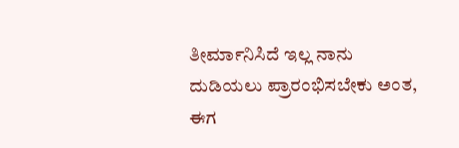ತೀರ್ಮಾನಿಸಿದೆ ಇಲ್ಲ ನಾನು ದುಡಿಯಲು ಪ್ರಾರಂಭಿಸಬೇಕು ಅಂತ, ಈಗ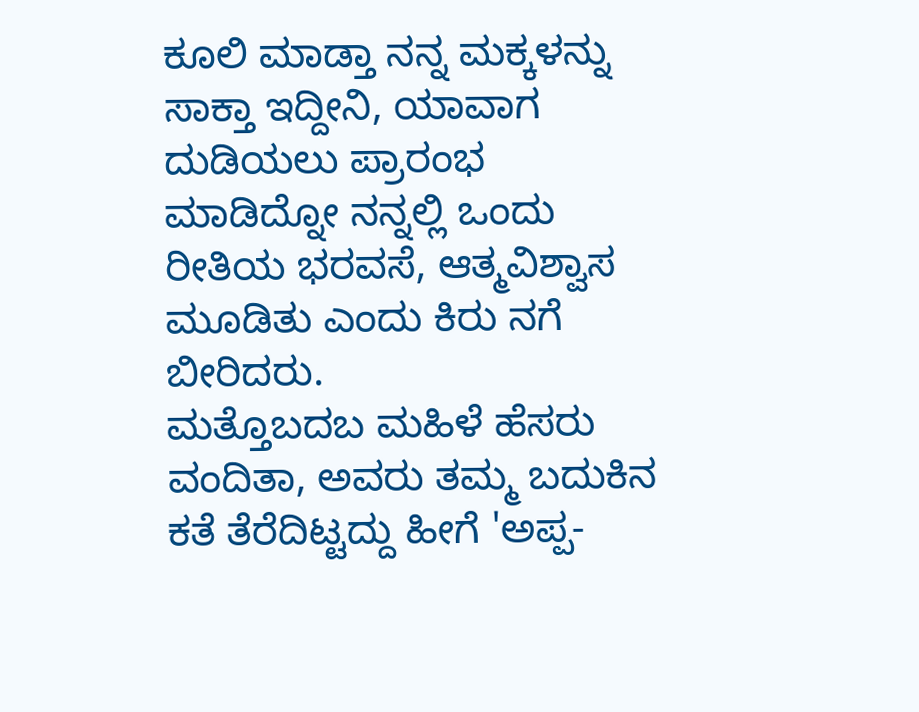ಕೂಲಿ ಮಾಡ್ತಾ ನನ್ನ ಮಕ್ಕಳನ್ನು ಸಾಕ್ತಾ ಇದ್ದೀನಿ, ಯಾವಾಗ ದುಡಿಯಲು ಪ್ರಾರಂಭ ಮಾಡಿದ್ನೋ ನನ್ನಲ್ಲಿ ಒಂದು ರೀತಿಯ ಭರವಸೆ, ಆತ್ಮವಿಶ್ವಾಸ ಮೂಡಿತು ಎಂದು ಕಿರು ನಗೆ ಬೀರಿದರು.
ಮತ್ತೊಬದಬ ಮಹಿಳೆ ಹೆಸರು ವಂದಿತಾ, ಅವರು ತಮ್ಮ ಬದುಕಿನ ಕತೆ ತೆರೆದಿಟ್ಟದ್ದು ಹೀಗೆ 'ಅಪ್ಪ-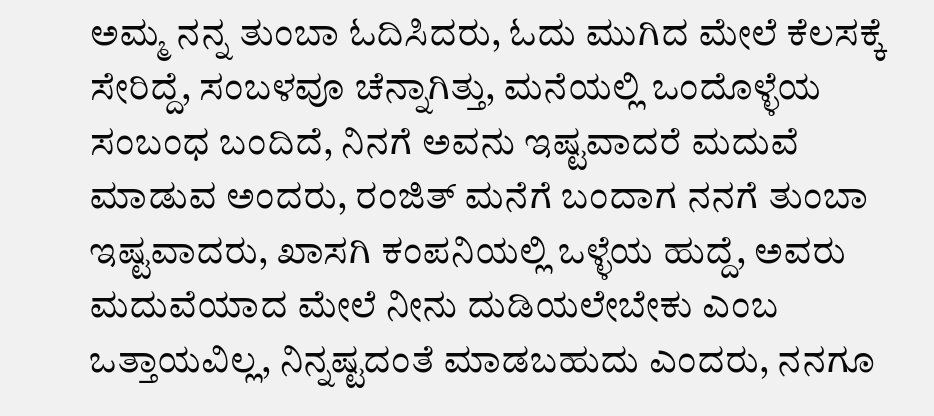ಅಮ್ಮ ನನ್ನ ತುಂಬಾ ಓದಿಸಿದರು, ಓದು ಮುಗಿದ ಮೇಲೆ ಕೆಲಸಕ್ಕೆ ಸೇರಿದ್ದೆ, ಸಂಬಳವೂ ಚೆನ್ನಾಗಿತ್ತು, ಮನೆಯಲ್ಲಿ ಒಂದೊಳ್ಳೆಯ ಸಂಬಂಧ ಬಂದಿದೆ, ನಿನಗೆ ಅವನು ಇಷ್ಟವಾದರೆ ಮದುವೆ ಮಾಡುವ ಅಂದರು, ರಂಜಿತ್ ಮನೆಗೆ ಬಂದಾಗ ನನಗೆ ತುಂಬಾ ಇಷ್ಟವಾದರು, ಖಾಸಗಿ ಕಂಪನಿಯಲ್ಲಿ ಒಳ್ಳೆಯ ಹುದ್ದೆ, ಅವರು ಮದುವೆಯಾದ ಮೇಲೆ ನೀನು ದುಡಿಯಲೇಬೇಕು ಎಂಬ ಒತ್ತಾಯವಿಲ್ಲ, ನಿನ್ನಷ್ಟದಂತೆ ಮಾಡಬಹುದು ಎಂದರು, ನನಗೂ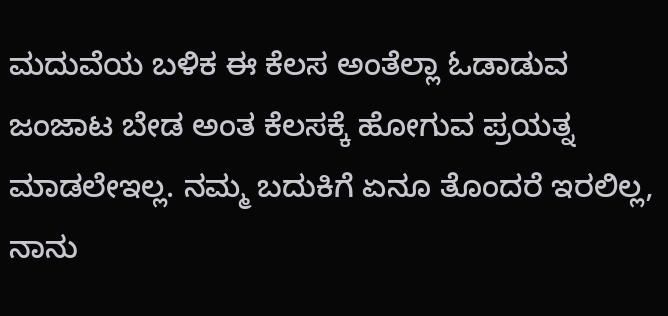ಮದುವೆಯ ಬಳಿಕ ಈ ಕೆಲಸ ಅಂತೆಲ್ಲಾ ಓಡಾಡುವ ಜಂಜಾಟ ಬೇಡ ಅಂತ ಕೆಲಸಕ್ಕೆ ಹೋಗುವ ಪ್ರಯತ್ನ ಮಾಡಲೇಇಲ್ಲ. ನಮ್ಮ ಬದುಕಿಗೆ ಏನೂ ತೊಂದರೆ ಇರಲಿಲ್ಲ, ನಾನು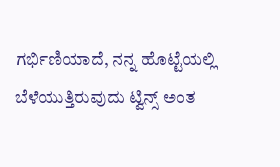ಗರ್ಭಿಣಿಯಾದೆ, ನನ್ನ ಹೊಟ್ಟೆಯಲ್ಲಿ ಬೆಳೆಯುತ್ತಿರುವುದು ಟ್ವಿನ್ಸ್ ಅಂತ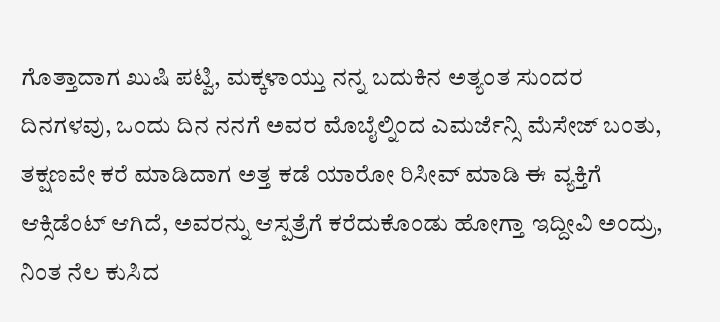ಗೊತ್ತಾದಾಗ ಖುಷಿ ಪಟ್ವಿ, ಮಕ್ಕಳಾಯ್ತು ನನ್ನ ಬದುಕಿನ ಅತ್ಯಂತ ಸುಂದರ ದಿನಗಳವು, ಒಂದು ದಿನ ನನಗೆ ಅವರ ಮೊಬೈಲ್ನಿಂದ ಎಮರ್ಜೆನ್ಸಿ ಮೆಸೇಜ್ ಬಂತು, ತಕ್ಷಣವೇ ಕರೆ ಮಾಡಿದಾಗ ಅತ್ತ ಕಡೆ ಯಾರೋ ರಿಸೀವ್ ಮಾಡಿ ಈ ವ್ಯಕ್ತಿಗೆ ಆಕ್ಸಿಡೆಂಟ್ ಆಗಿದೆ, ಅವರನ್ನು ಆಸ್ಪತ್ರೆಗೆ ಕರೆದುಕೊಂಡು ಹೋಗ್ತಾ ಇದ್ದೀವಿ ಅಂದ್ರು, ನಿಂತ ನೆಲ ಕುಸಿದ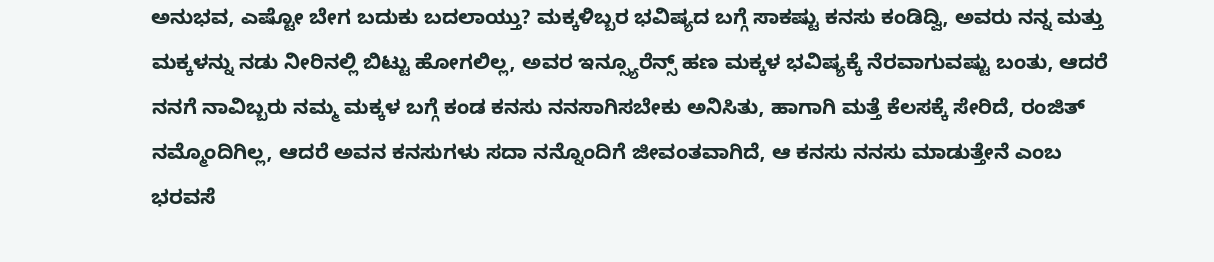ಅನುಭವ, ಎಷ್ಟೋ ಬೇಗ ಬದುಕು ಬದಲಾಯ್ತು? ಮಕ್ಕಳಿಬ್ಬರ ಭವಿಷ್ಯದ ಬಗ್ಗೆ ಸಾಕಷ್ಟು ಕನಸು ಕಂಡಿದ್ವಿ, ಅವರು ನನ್ನ ಮತ್ತು ಮಕ್ಕಳನ್ನು ನಡು ನೀರಿನಲ್ಲಿ ಬಿಟ್ಟು ಹೋಗಲಿಲ್ಲ, ಅವರ ಇನ್ಸ್ಯೂರೆನ್ಸ್ ಹಣ ಮಕ್ಕಳ ಭವಿಷ್ಯಕ್ಕೆ ನೆರವಾಗುವಷ್ಟು ಬಂತು, ಆದರೆ ನನಗೆ ನಾವಿಬ್ಬರು ನಮ್ಮ ಮಕ್ಕಳ ಬಗ್ಗೆ ಕಂಡ ಕನಸು ನನಸಾಗಿಸಬೇಕು ಅನಿಸಿತು, ಹಾಗಾಗಿ ಮತ್ತೆ ಕೆಲಸಕ್ಕೆ ಸೇರಿದೆ, ರಂಜಿತ್ ನಮ್ಮೊಂದಿಗಿಲ್ಲ, ಆದರೆ ಅವನ ಕನಸುಗಳು ಸದಾ ನನ್ನೊಂದಿಗೆ ಜೀವಂತವಾಗಿದೆ, ಆ ಕನಸು ನನಸು ಮಾಡುತ್ತೇನೆ ಎಂಬ ಭರವಸೆ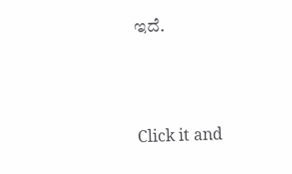ಇದೆ.



Click it and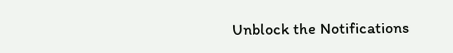Unblock the Notifications